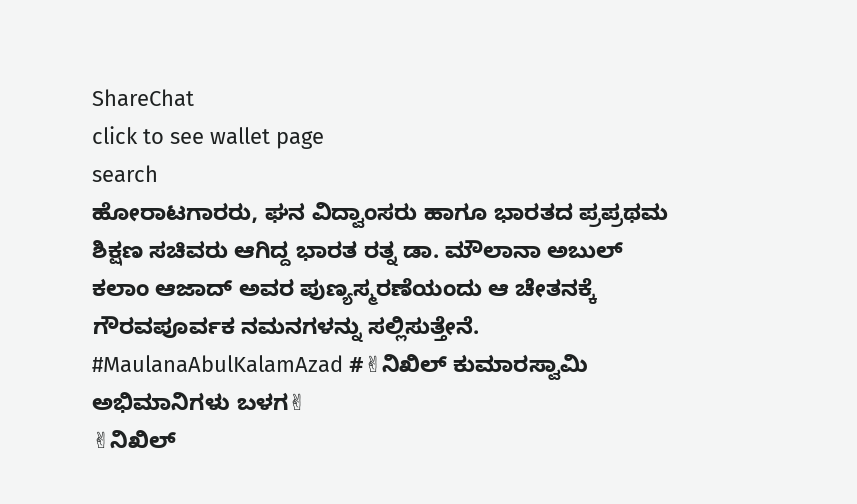ShareChat
click to see wallet page
search
ಹೋರಾಟಗಾರರು, ಘನ ವಿದ್ವಾಂಸರು ಹಾಗೂ ಭಾರತದ ಪ್ರಪ್ರಥಮ ಶಿಕ್ಷಣ ಸಚಿವರು ಆಗಿದ್ದ ಭಾರತ ರತ್ನ ಡಾ. ಮೌಲಾನಾ ಅಬುಲ್‌ ಕಲಾಂ ಆಜಾದ್ ಅವರ ಪುಣ್ಯಸ್ಮರಣೆಯಂದು ಆ ಚೇತನಕ್ಕೆ ಗೌರವಪೂರ್ವಕ ನಮನಗಳನ್ನು ಸಲ್ಲಿಸುತ್ತೇನೆ. #MaulanaAbulKalamAzad #✌ನಿಖಿಲ್ ಕುಮಾರಸ್ವಾಮಿ ಅಭಿಮಾನಿಗಳು ಬಳಗ✌
✌ನಿಖಿಲ್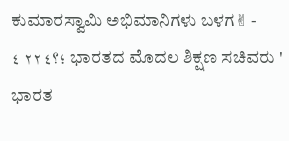ಕುಮಾರಸ್ವಾಮಿ ಅಭಿಮಾನಿಗಳು ಬಳಗ✌ - ؛؟٢٢٤ ٤ ಭಾರತದ ಮೊದಲ ಶಿಕ್ಷಣ ಸಚಿವರು ' ಭಾರತ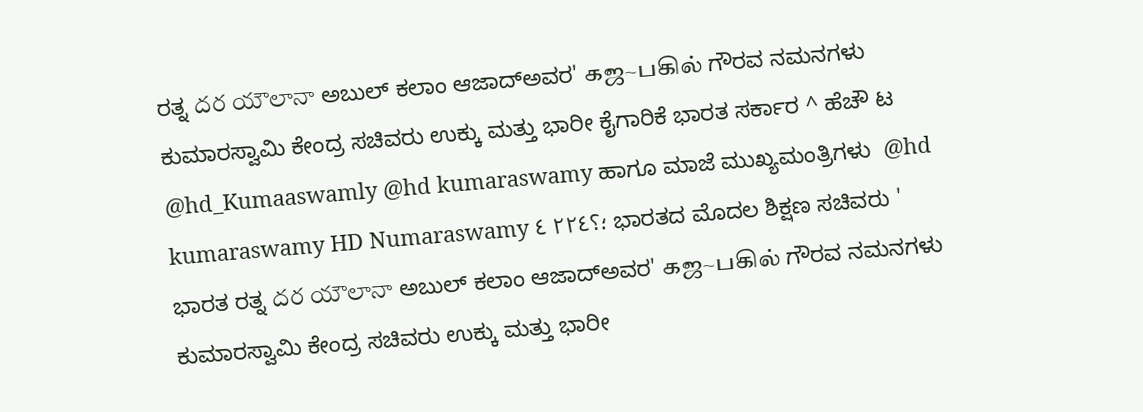ರತ್ನ దర యౌలానా ಅಬುಲ್ ಕಲಾಂ ಆಜಾದ್ಅವರ' கஜ~பகில் ಗೌರವ ನಮನಗಳು ಕುಮಾರಸ್ವಾಮಿ ಕೇಂದ್ರ ಸಚಿವರು ಉಕ್ಕು ಮತ್ತು ಭಾರೀ ಕೈಗಾರಿಕೆ ಭಾರತ ಸರ್ಕಾರ ^ ಹೆಚೌ ಟ @hd_Kumaaswamly @hd kumaraswamy ಹಾಗೂ ಮಾಜೆ ಮುಖ್ಯಮಂತ್ರಿಗಳು  @hd kumaraswamy HD Numaraswamy ؛؟٢٢٤ ٤ ಭಾರತದ ಮೊದಲ ಶಿಕ್ಷಣ ಸಚಿವರು ' ಭಾರತ ರತ್ನ దర యౌలానా ಅಬುಲ್ ಕಲಾಂ ಆಜಾದ್ಅವರ' கஜ~பகில் ಗೌರವ ನಮನಗಳು ಕುಮಾರಸ್ವಾಮಿ ಕೇಂದ್ರ ಸಚಿವರು ಉಕ್ಕು ಮತ್ತು ಭಾರೀ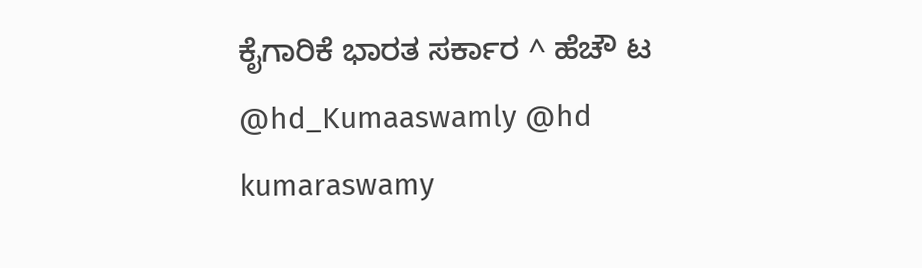ಕೈಗಾರಿಕೆ ಭಾರತ ಸರ್ಕಾರ ^ ಹೆಚೌ ಟ @hd_Kumaaswamly @hd kumaraswamy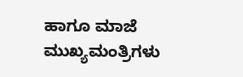ಹಾಗೂ ಮಾಜೆ ಮುಖ್ಯಮಂತ್ರಿಗಳು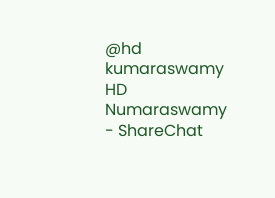@hd kumaraswamy HD Numaraswamy - ShareChat